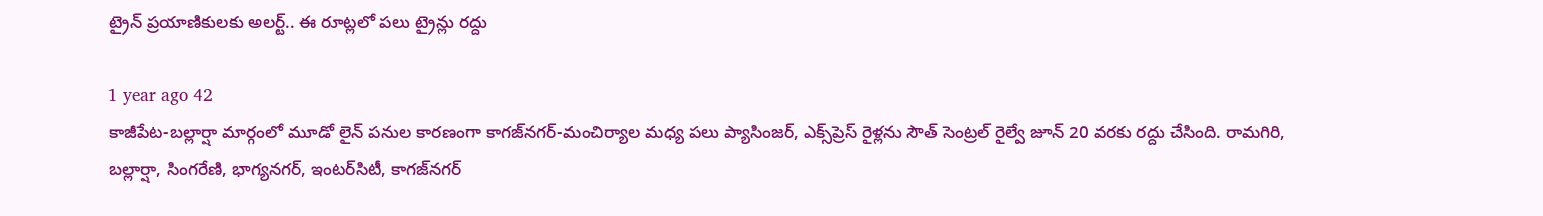ట్రైన్ ప్రయాణికులకు అలర్ట్.. ఈ రూట్లలో పలు ట్రైన్లు రద్దు

1 year ago 42
కాజీపేట-బల్లార్షా మార్గంలో మూడో లైన్ పనుల కారణంగా కాగజ్‌నగర్-మంచిర్యాల మధ్య పలు ప్యాసింజర్, ఎక్స్‌ప్రెస్ రైళ్లను సౌత్ సెంట్రల్ రైల్వే జూన్ 20 వరకు రద్దు చేసింది. రామగిరి, బల్లార్షా, సింగరేణి, భాగ్యనగర్, ఇంటర్‌సిటీ, కాగజ్‌నగర్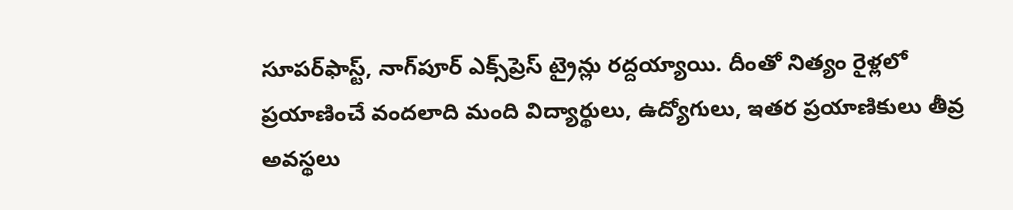సూపర్‌ఫాస్ట్, నాగ్‌పూర్ ఎక్స్‌ప్రెస్ ట్రైన్లు రద్దయ్యాయి. దీంతో నిత్యం రైళ్లలో ప్రయాణించే వందలాది మంది విద్యార్థులు, ఉద్యోగులు, ఇతర ప్రయాణికులు తీవ్ర అవస్థలు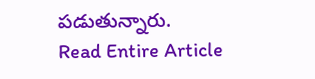పడుతున్నారు.
Read Entire Article